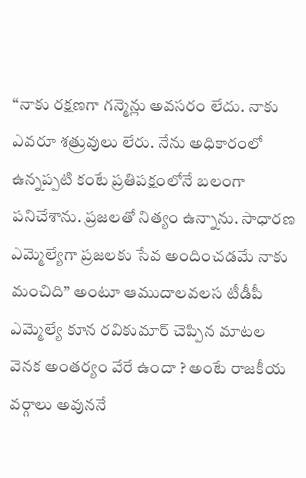“నాకు రక్షణగా గన్మెన్లు అవసరం లేదు. నాకు ఎవరూ శత్రువులు లేరు. నేను అధికారంలో ఉన్నప్పటి కంటే ప్రతిపక్షంలోనే బలంగా పనిచేశాను. ప్రజలతో నిత్యం ఉన్నాను. సాధారణ ఎమ్మెల్యేగా ప్రజలకు సేవ అందించడమే నాకు మంచిది” అంటూ ఆముదాలవలస టీడీపీ ఎమ్మెల్యే కూన రవికుమార్ చెప్పిన మాటల వెనక అంతర్యం వేరే ఉందా ? అంటే రాజకీయ వర్గాలు అవుననే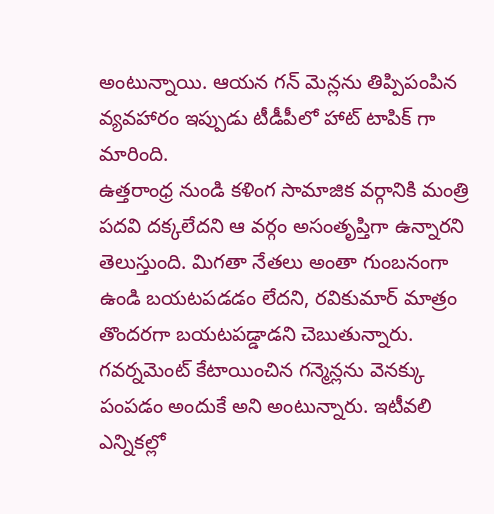అంటున్నాయి. ఆయన గన్ మెన్లను తిప్పిపంపిన వ్యవహారం ఇప్పుడు టీడీపీలో హాట్ టాపిక్ గా మారింది.
ఉత్తరాంధ్ర నుండి కళింగ సామాజిక వర్గానికి మంత్రి పదవి దక్కలేదని ఆ వర్గం అసంతృప్తిగా ఉన్నారని తెలుస్తుంది. మిగతా నేతలు అంతా గుంబనంగా ఉండి బయటపడడం లేదని, రవికుమార్ మాత్రం తొందరగా బయటపడ్డాడని చెబుతున్నారు. గవర్నమెంట్ కేటాయించిన గన్మెన్లను వెనక్కు పంపడం అందుకే అని అంటున్నారు. ఇటీవలి ఎన్నికల్లో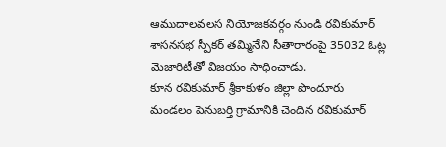ఆముదాలవలస నియోజకవర్గం నుండి రవికుమార్ శాసనసభ స్పీకర్ తమ్మినేని సీతారారంపై 35032 ఓట్ల మెజారిటీతో విజయం సాధించాడు.
కూన రవికుమార్ శ్రీకాకుళం జిల్లా పొందూరు మండలం పెనుబర్తి గ్రామానికి చెందిన రవికుమార్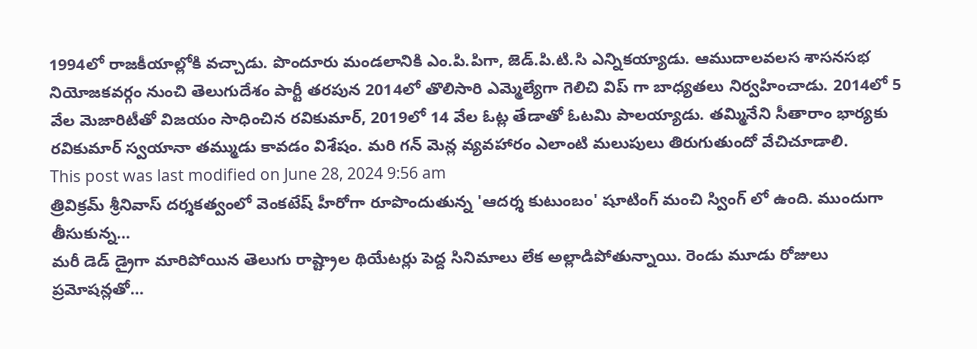1994లో రాజకీయాల్లోకి వచ్చాడు. పొందూరు మండలానికి ఎం.పి.పిగా, జెడ్.పి.టి.సి ఎన్నికయ్యాడు. ఆముదాలవలస శాసనసభ నియోజకవర్గం నుంచి తెలుగుదేశం పార్టీ తరపున 2014లో తొలిసారి ఎమ్మెల్యేగా గెలిచి విప్ గా బాధ్యతలు నిర్వహించాడు. 2014లో 5 వేల మెజారిటీతో విజయం సాధించిన రవికుమార్, 2019లో 14 వేల ఓట్ల తేడాతో ఓటమి పాలయ్యాడు. తమ్మినేని సీతారాం భార్యకు రవికుమార్ స్వయానా తమ్ముడు కావడం విశేషం. మరి గన్ మెన్ల వ్యవహారం ఎలాంటి మలుపులు తిరుగుతుందో వేచిచూడాలి.
This post was last modified on June 28, 2024 9:56 am
త్రివిక్రమ్ శ్రీనివాస్ దర్శకత్వంలో వెంకటేష్ హీరోగా రూపొందుతున్న 'ఆదర్శ కుటుంబం' షూటింగ్ మంచి స్వింగ్ లో ఉంది. ముందుగా తీసుకున్న…
మరీ డెడ్ డ్రైగా మారిపోయిన తెలుగు రాష్ట్రాల థియేటర్లు పెద్ద సినిమాలు లేక అల్లాడిపోతున్నాయి. రెండు మూడు రోజులు ప్రమోషన్లతో…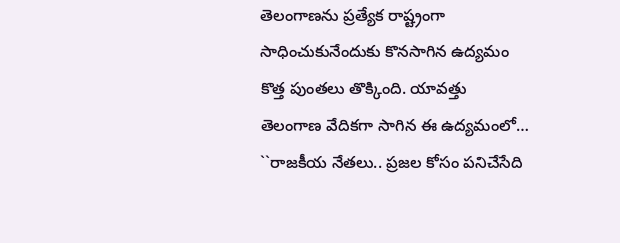తెలంగాణను ప్రత్యేక రాష్ట్రంగా సాధించుకునేందుకు కొనసాగిన ఉద్యమం కొత్త పుంతలు తొక్కింది. యావత్తు తెలంగాణ వేదికగా సాగిన ఈ ఉద్యమంలో…
``రాజకీయ నేతలు.. ప్రజల కోసం పనిచేసేది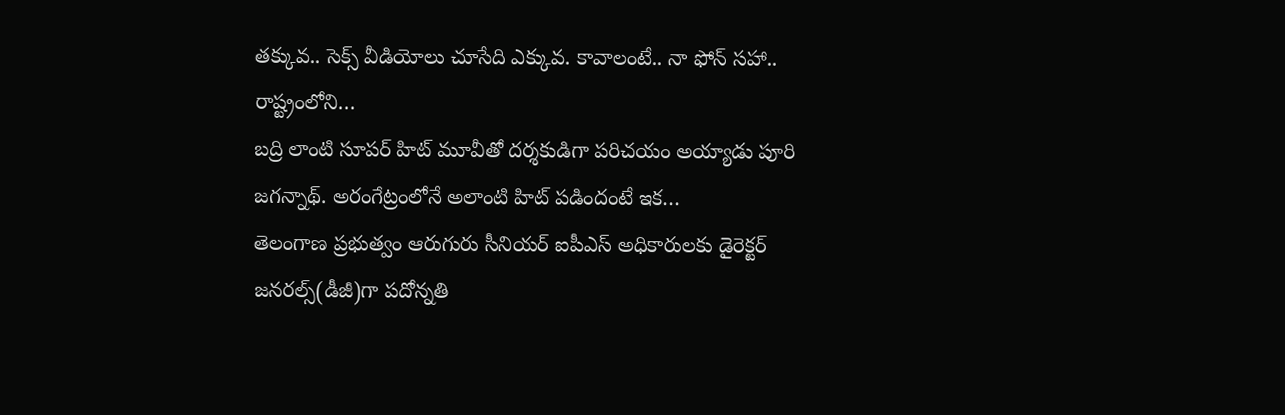తక్కువ.. సెక్స్ వీడియోలు చూసేది ఎక్కువ. కావాలంటే.. నా ఫోన్ సహా.. రాష్ట్రంలోని…
బద్రి లాంటి సూపర్ హిట్ మూవీతో దర్శకుడిగా పరిచయం అయ్యాడు పూరి జగన్నాథ్. అరంగేట్రంలోనే అలాంటి హిట్ పడిందంటే ఇక…
తెలంగాణ ప్రభుత్వం ఆరుగురు సీనియర్ ఐపీఎస్ అధికారులకు డైరెక్టర్ జనరల్స్(డీజీ)గా పదోన్నతి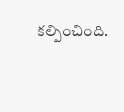కల్పించింది.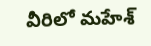వీరిలో మహేశ్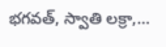భగవత్, స్వాతి లక్రా,…